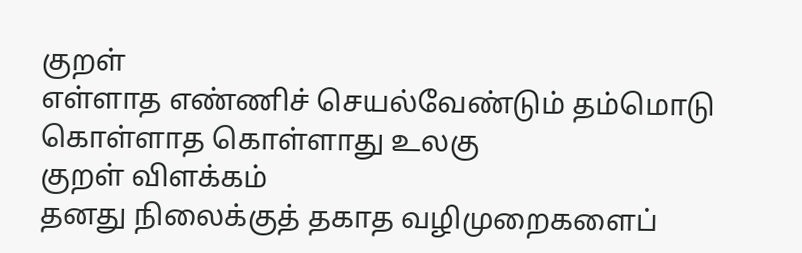குறள்
எள்ளாத எண்ணிச் செயல்வேண்டும் தம்மொடு
கொள்ளாத கொள்ளாது உலகு
குறள் விளக்கம்
தனது நிலைக்குத் தகாத வழிமுறைகளைப்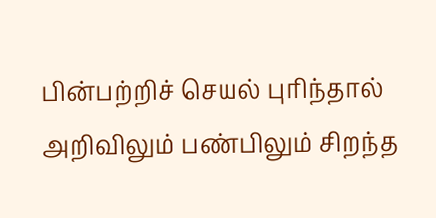பின்பற்றிச் செயல் புரிந்தால் அறிவிலும் பண்பிலும் சிறந்த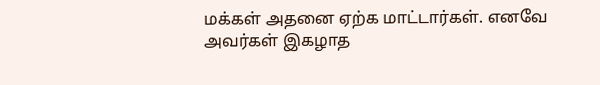மக்கள் அதனை ஏற்க மாட்டார்கள். எனவே அவர்கள் இகழாத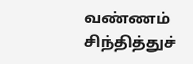வண்ணம் சிந்தித்துச்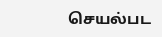செயல்பட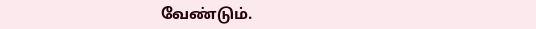வேண்டும்.